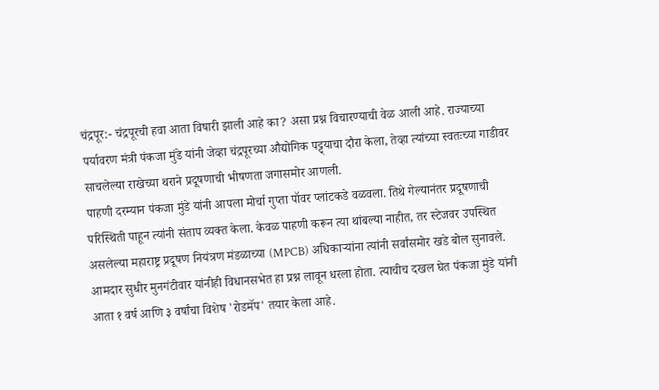चंद्रपूर:- चंद्रपूरची हवा आता विषारी झाली आहे का? असा प्रश्न विचारण्याची वेळ आली आहे. राज्याच्या पर्यावरण मंत्री पंकजा मुंडे यांनी जेव्हा चंद्रपूरच्या औद्योगिक पट्ट्याचा दौरा केला, तेव्हा त्यांच्या स्वतःच्या गाडीवर साचलेल्या राखेच्या थराने प्रदूषणाची भीषणता जगासमोर आणली.
पाहणी दरम्यान पंकजा मुंडे यांनी आपला मोर्चा गुप्ता पॉवर प्लांटकडे वळवला. तिथे गेल्यानंतर प्रदूषणाची परिस्थिती पाहून त्यांनी संताप व्यक्त केला. केवळ पाहणी करून त्या थांबल्या नाहीत, तर स्टेजवर उपस्थित असलेल्या महाराष्ट्र प्रदूषण नियंत्रण मंडळाच्या (MPCB) अधिकाऱ्यांना त्यांनी सर्वांसमोर खडे बोल सुनावले.
आमदार सुधीर मुनगंटीवार यांनीही विधानसभेत हा प्रश्न लावून धरला होता. त्याचीच दखल घेत पंकजा मुंडे यांनी आता १ वर्ष आणि ३ वर्षांचा विशेष 'रोडमॅप' तयार केला आहे.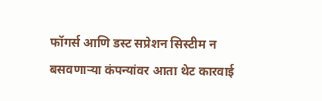फॉगर्स आणि डस्ट सप्रेशन सिस्टीम न बसवणाऱ्या कंपन्यांवर आता थेट कारवाई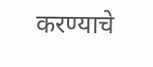करण्याचे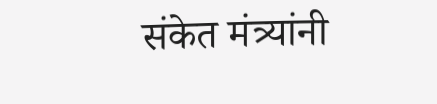संकेत मंत्र्यांनी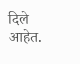दिले आहेत.